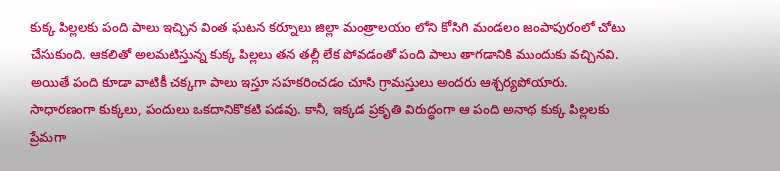కుక్క పిల్లలకు పంది పాలు ఇచ్చిన వింత ఘటన కర్నూలు జిల్లా మంత్రాలయం లోని కోసిగి మండలం జంపాపురంలో చోటు చేసుకుంది. ఆకలితో అలమటిస్తున్న కుక్క పిల్లలు తన తల్లీ లేక పోవడంతో పంది పాలు తాగడానికి ముందుకు వచ్చినవి. అయితే పంది కూడా వాటికీ చక్కగా పాలు ఇస్తూ సహకరించడం చూసి గ్రామస్తులు అందరు ఆశ్చర్యపోయారు. సాధారణంగా కుక్కలు, పందులు ఒకదానికొకటి పడవు. కానీ, ఇక్కడ ప్రకృతి విరుద్ధంగా ఆ పంది అనాథ కుక్క పిల్లలకు ప్రేమగా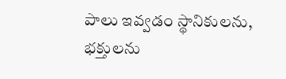పాలు ఇవ్వడం స్థానికులను, భక్తులను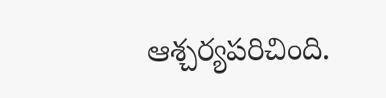ఆశ్చర్యపరిచింది.